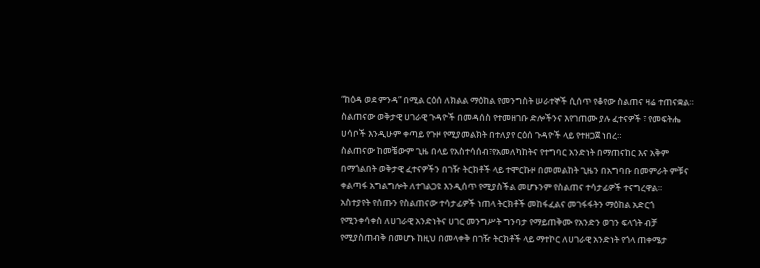“ከዕዳ ወደ ምንዳ” በሚል ርዕሰ ለክልል ማዕከል የመንግስት ሠራተኞች ሲሰጥ የቆየው ስልጠና ዛሬ ተጠናቋል።
ስልጠናው ወቅታዊ ሀገራዊ ጉዳዮች በመዳሰስ የተመዘገቡ ድሎችንና እየገጠሙ ያሉ ፈተናዎች ፣ የመፍትሔ ሀሳቦች እንዲሁም ቀጣይ የጉዞ የሚያመልክት በተለያየ ርዕሰ ጉዳዮች ላይ የተዘጋጀ ነበረ።
ስልጠናው ከመቼውም ጊዜ በላይ የአስተሳሰብ፣የአመለካከትና የተግባር አንድነት በማጠናከር እና አቅም በማጎልበት ወቅታዊ ፈተናዎችን በገዥ ትርክቶች ላይ ተሞርኩዞ በመመልከት ጊዜን በአግባቡ በመምራት ምቹና ቀልጣፋ አግልግሎት ለተገልጋዩ እንዲሰጥ የሚያስችል መሆኑንም የስልጠና ተሳታፊዎች ተናግረዋል።
አስተያየት የሰጡን የስልጠናው ተሳታፊዎች ነጠላ ትርክቶች መከፋፈልና መገፋፋትን ማዕከል አድርጎ የሚንቀሳቀስ ለሀገራዊ አንድነትና ሀገር መንግሥት ግንባታ የማይጠቅሙ የአንድን ወገን ፍላጎት ብቻ የሚያስጠብቅ በመሆኑ ከዚህ በመላቀቅ በገዥ ትርክቶች ላይ ማተኮር ለሀገራዊ አንድነት የጎላ ጠቀሜታ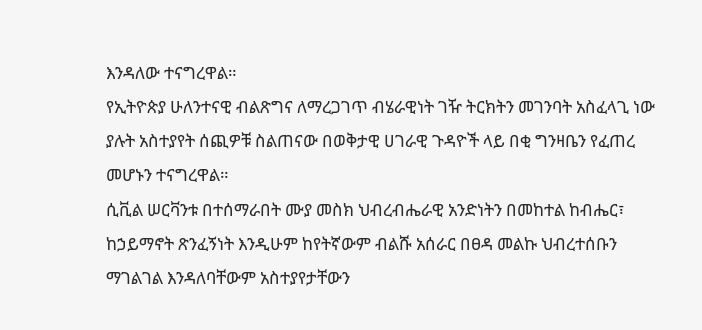እንዳለው ተናግረዋል።
የኢትዮጵያ ሁለንተናዊ ብልጽግና ለማረጋገጥ ብሄራዊነት ገዥ ትርክትን መገንባት አስፈላጊ ነው ያሉት አስተያየት ሰጪዎቹ ስልጠናው በወቅታዊ ሀገራዊ ጉዳዮች ላይ በቂ ግንዛቤን የፈጠረ መሆኑን ተናግረዋል።
ሲቪል ሠርቫንቱ በተሰማራበት ሙያ መስክ ህብረብሔራዊ አንድነትን በመከተል ከብሔር፣ ከኃይማኖት ጽንፈኝነት እንዲሁም ከየትኛውም ብልሹ አሰራር በፀዳ መልኩ ህብረተሰቡን ማገልገል እንዳለባቸውም አስተያየታቸውን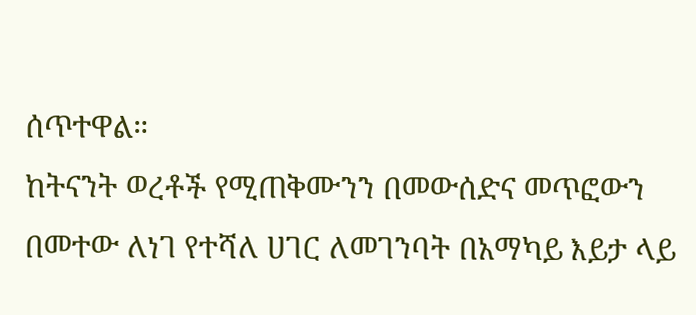ሰጥተዋል።
ከትናንት ወረቶች የሚጠቅሙንን በመውሰድና መጥፎውን በመተው ለነገ የተሻለ ሀገር ለመገንባት በአማካይ እይታ ላይ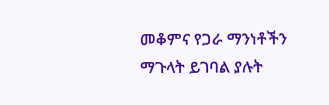መቆምና የጋራ ማንነቶችን ማጉላት ይገባል ያሉት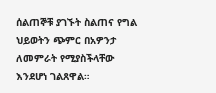ሰልጠኞቹ ያገኙት ስልጠና የግል ህይወትን ጭምር በአዎንታ ለመምራት የሚያስችላቸው እንደሆነ ገልጸዋል።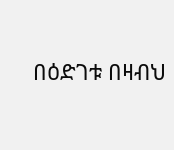በዕድገቱ በዛብህ